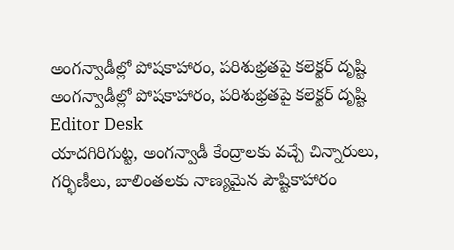అంగన్వాడీల్లో పోషకాహారం, పరిశుభ్రతపై కలెక్టర్ దృష్టి
అంగన్వాడీల్లో పోషకాహారం, పరిశుభ్రతపై కలెక్టర్ దృష్టి
Editor Desk
యాదగిరిగుట్ట, అంగన్వాడీ కేంద్రాలకు వచ్చే చిన్నారులు, గర్భిణీలు, బాలింతలకు నాణ్యమైన పౌష్టికాహారం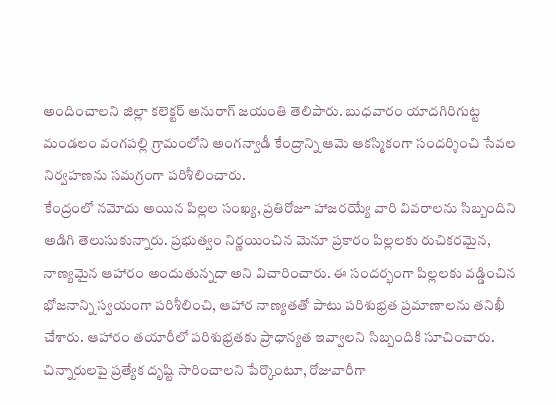అందించాలని జిల్లా కలెక్టర్ అనురాగ్ జయంతి తెలిపారు. బుధవారం యాదగిరిగుట్ట మండలం వంగపల్లి గ్రామంలోని అంగన్వాడీ కేంద్రాన్ని ఆమె ఆకస్మికంగా సందర్శించి సేవల నిర్వహణను సమగ్రంగా పరిశీలించారు.
కేంద్రంలో నమోదు అయిన పిల్లల సంఖ్య, ప్రతిరోజూ హాజరయ్యే వారి వివరాలను సిబ్బందిని అడిగి తెలుసుకున్నారు. ప్రభుత్వం నిర్ణయించిన మెనూ ప్రకారం పిల్లలకు రుచికరమైన, నాణ్యమైన ఆహారం అందుతున్నదా అని విచారించారు. ఈ సందర్భంగా పిల్లలకు వడ్డించిన భోజనాన్ని స్వయంగా పరిశీలించి, ఆహార నాణ్యతతో పాటు పరిశుభ్రత ప్రమాణాలను తనిఖీ చేశారు. ఆహారం తయారీలో పరిశుభ్రతకు ప్రాధాన్యత ఇవ్వాలని సిబ్బందికి సూచించారు.
చిన్నారులపై ప్రత్యేక దృష్టి సారించాలని పేర్కొంటూ, రోజువారీగా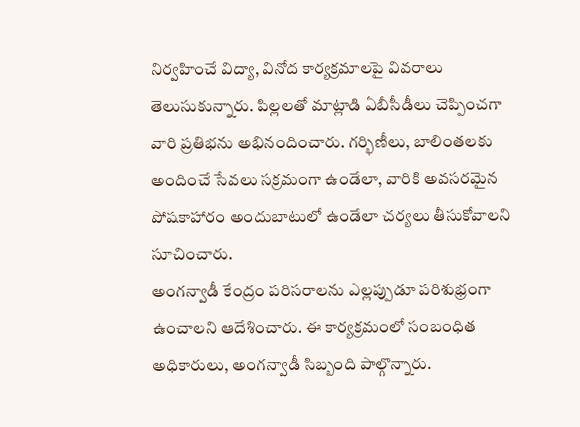నిర్వహించే విద్యా, వినోద కార్యక్రమాలపై వివరాలు తెలుసుకున్నారు. పిల్లలతో మాట్లాడి ఏబీసీడీలు చెప్పించగా వారి ప్రతిభను అభినందించారు. గర్భిణీలు, బాలింతలకు అందించే సేవలు సక్రమంగా ఉండేలా, వారికి అవసరమైన పోషకాహారం అందుబాటులో ఉండేలా చర్యలు తీసుకోవాలని సూచించారు.
అంగన్వాడీ కేంద్రం పరిసరాలను ఎల్లప్పుడూ పరిశుభ్రంగా ఉంచాలని ఆదేశించారు. ఈ కార్యక్రమంలో సంబంధిత అధికారులు, అంగన్వాడీ సిబ్బంది పాల్గొన్నారు.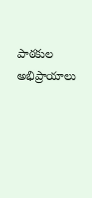పాఠకుల అభిప్రాయాలు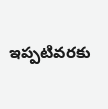ఇప్పటివరకు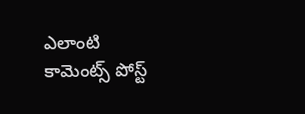ఎలాంటి కామెంట్స్ పోస్ట్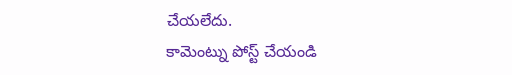చేయలేదు.
కామెంట్ను పోస్ట్ చేయండి